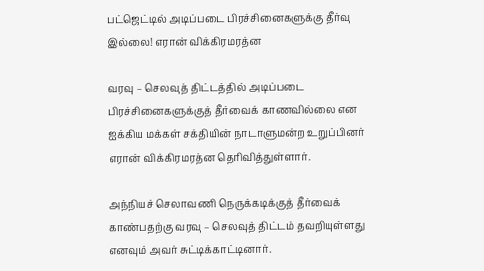பட்ஜெட்டில் அடிப்படை பிரச்சினைகளுக்கு தீர்வு இல்லை! எரான் விக்கிரமரத்ன

வரவு – செலவுத் திட்டத்தில் அடிப்படை பிரச்சினைகளுக்குத் தீர்வைக் காணவில்லை என ஐக்கிய மக்கள் சக்தியின் நாடாளுமன்ற உறுப்பினர் எரான் விக்கிரமரத்ன தெரிவித்துள்ளார்.

அந்நியச் செலாவணி நெருக்கடிக்குத் தீர்வைக் காண்பதற்கு வரவு – செலவுத் திட்டம் தவறியுள்ளது எனவும் அவர் சுட்டிக்காட்டினார்.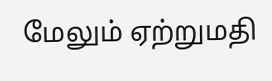மேலும் ஏற்றுமதி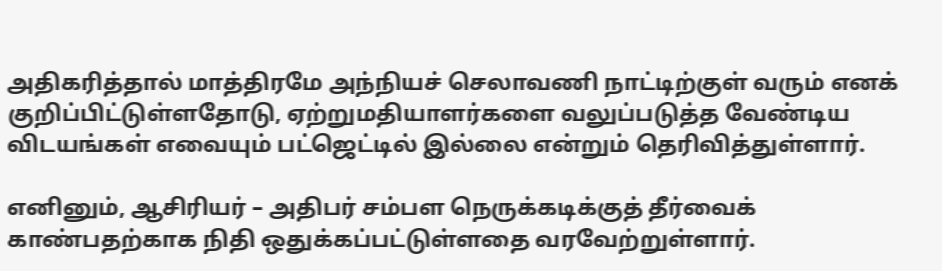அதிகரித்தால் மாத்திரமே அந்நியச் செலாவணி நாட்டிற்குள் வரும் எனக் குறிப்பிட்டுள்ளதோடு, ஏற்றுமதியாளர்களை வலுப்படுத்த வேண்டிய விடயங்கள் எவையும் பட்ஜெட்டில் இல்லை என்றும் தெரிவித்துள்ளார்.

எனினும், ஆசிரியர் – அதிபர் சம்பள நெருக்கடிக்குத் தீர்வைக் காண்பதற்காக நிதி ஒதுக்கப்பட்டுள்ளதை வரவேற்றுள்ளார்.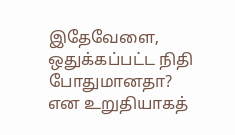இதேவேளை, ஒதுக்கப்பட்ட நிதி போதுமானதா? என உறுதியாகத்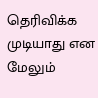தெரிவிக்க முடியாது என மேலும்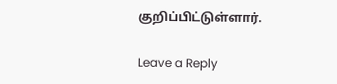குறிப்பிட்டுள்ளார்.

Leave a Reply